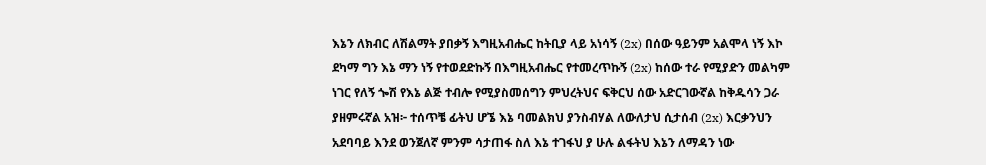እኔን ለክብር ለሽልማት ያበቃኝ እግዚአብሔር ከትቢያ ላይ አነሳኝ (2x) በሰው ዓይንም አልሞላ ነኝ እኮ ደካማ ግን እኔ ማን ነኝ የተወደድኩኝ በእግዚአብሔር የተመረጥኩኝ (2x) ከሰው ተራ የሚያድን መልካም ነገር የለኝ ጐሽ የእኔ ልጅ ተብሎ የሚያስመሰግን ምህረትህና ፍቅርህ ሰው አድርገውኛል ከቅዱሳን ጋራ ያዘምሩኛል አዝ፦ ተሰጥቼ ፊትህ ሆኜ እኔ ባመልክህ ያንስብሃል ለውለታህ ሲታሰብ (2x) እርቃንህን አደባባይ እንደ ወንጀለኛ ምንም ሳታጠፋ ስለ እኔ ተገፋህ ያ ሁሉ ልፋትህ እኔን ለማዳን ነው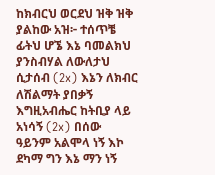ከክብርህ ወርደህ ዝቅ ዝቅ ያልከው አዝ፦ ተሰጥቼ ፊትህ ሆኜ እኔ ባመልክህ ያንስብሃል ለውለታህ ሲታሰብ (2x) እኔን ለክብር ለሽልማት ያበቃኝ እግዚአብሔር ከትቢያ ላይ አነሳኝ (2x) በሰው ዓይንም አልሞላ ነኝ እኮ ደካማ ግን እኔ ማን ነኝ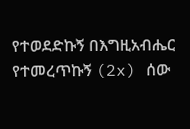የተወደድኩኝ በእግዚአብሔር የተመረጥኩኝ (2x) ሰው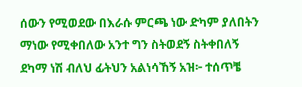ሰውን የሚወደው በእራሱ ምርጫ ነው ድካም ያለበትን ማነው የሚቀበለው አንተ ግን ስትወደኝ ስትቀበለኝ ደካማ ነሽ ብለህ ፊትህን አልነሳኸኝ አዝ፦ ተሰጥቼ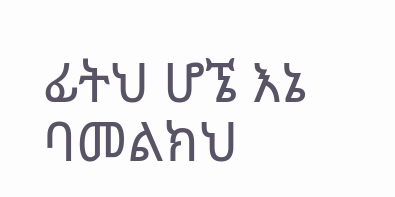ፊትህ ሆኜ እኔ ባመልክህ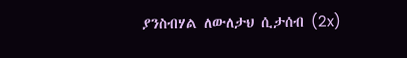ያንስብሃል ለውለታህ ሲታሰብ (2x)